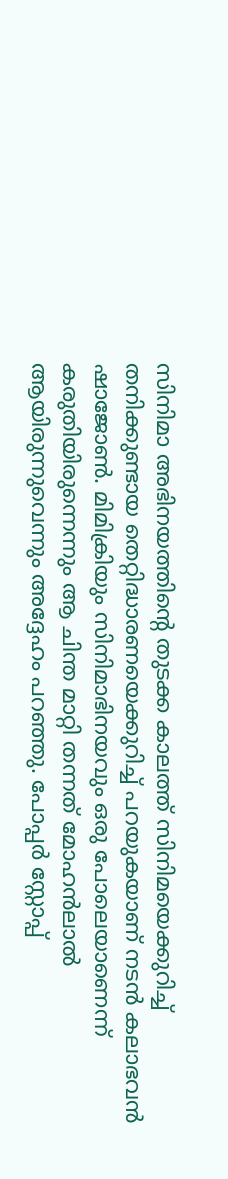സിനിമാ അഭിനയത്തിന്റെ തുടക്ക കാലത്ത് സിനിമയെക്കുറിച്ച് തനിക്കുണ്ടായ തെറ്റിദ്ധാരണയെക്കുറിച്ച് പറയുകയാണ് നടന്‍ കലാഭവന്‍ ഷാജോണ്‍. മിമിക്രിയും സിനിമാഭിനയവും ഒരു പോലെയാണെന്ന് കരുതിയിരുന്നെന്നും ആ ചിന്ത മാറ്റി തന്നത് മോഹന്‍ലാല്‍ ആയിരുന്നുവെന്നും അദ്ദേഹം പറഞ്ഞു. പോപ്പര്‍ സ്റ്റോപ്പ്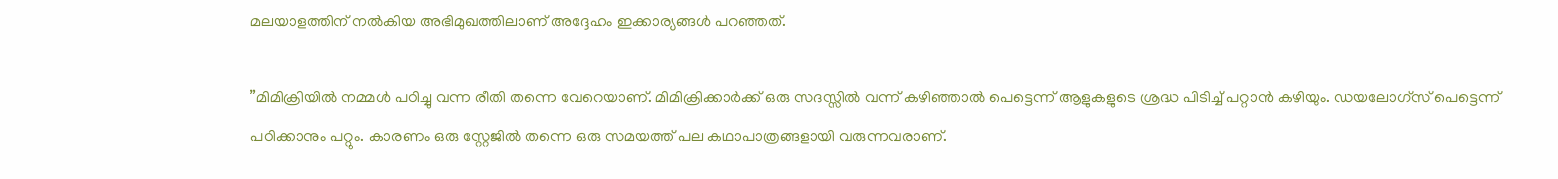മലയാളത്തിന് നല്‍കിയ അഭിമുഖത്തിലാണ് അദ്ദേഹം ഇക്കാര്യങ്ങള്‍ പറഞ്ഞത്.

”മിമിക്രിയില്‍ നമ്മള്‍ പഠിച്ചു വന്ന രീതി തന്നെ വേറെയാണ്. മിമിക്രിക്കാര്‍ക്ക് ഒരു സദസ്സില്‍ വന്ന് കഴിഞ്ഞാല്‍ പെട്ടെന്ന് ആളുകളുടെ ശ്രദ്ധ പിടിച്ച് പറ്റാന്‍ കഴിയും. ഡയലോഗ്സ് പെട്ടെന്ന് പഠിക്കാനും പറ്റും. കാരണം ഒരു സ്റ്റേജില്‍ തന്നെ ഒരു സമയത്ത് പല കഥാപാത്രങ്ങളായി വരുന്നവരാണ്.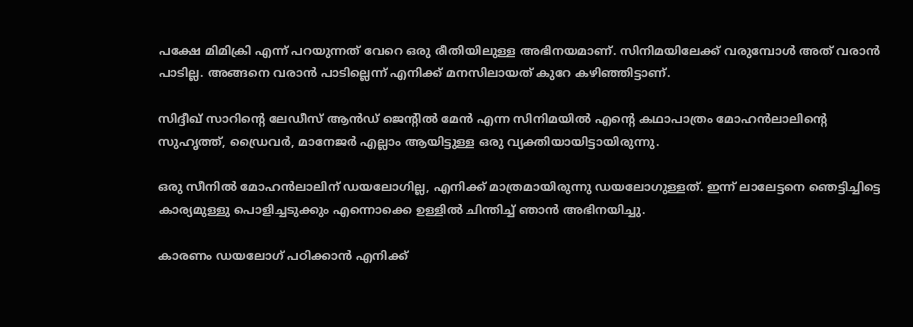പക്ഷേ മിമിക്രി എന്ന് പറയുന്നത് വേറെ ഒരു രീതിയിലുള്ള അഭിനയമാണ്. സിനിമയിലേക്ക് വരുമ്പോള്‍ അത് വരാന്‍ പാടില്ല. അങ്ങനെ വരാന്‍ പാടില്ലെന്ന് എനിക്ക് മനസിലായത് കുറേ കഴിഞ്ഞിട്ടാണ്.

സിദ്ദീഖ് സാറിന്റെ ലേഡീസ് ആന്‍ഡ് ജെന്റില്‍ മേന്‍ എന്ന സിനിമയില്‍ എന്റെ കഥാപാത്രം മോഹന്‍ലാലിന്റെ സുഹൃത്ത്, ഡ്രൈവര്‍, മാനേജര്‍ എല്ലാം ആയിട്ടുള്ള ഒരു വ്യക്തിയായിട്ടായിരുന്നു.

ഒരു സീനില്‍ മോഹന്‍ലാലിന് ഡയലോഗില്ല, എനിക്ക് മാത്രമായിരുന്നു ഡയലോഗുള്ളത്. ഇന്ന് ലാലേട്ടനെ ഞെട്ടിച്ചിട്ടെ കാര്യമുള്ളു പൊളിച്ചടുക്കും എന്നൊക്കെ ഉള്ളില്‍ ചിന്തിച്ച് ഞാന്‍ അഭിനയിച്ചു.

കാരണം ഡയലോഗ് പഠിക്കാന്‍ എനിക്ക്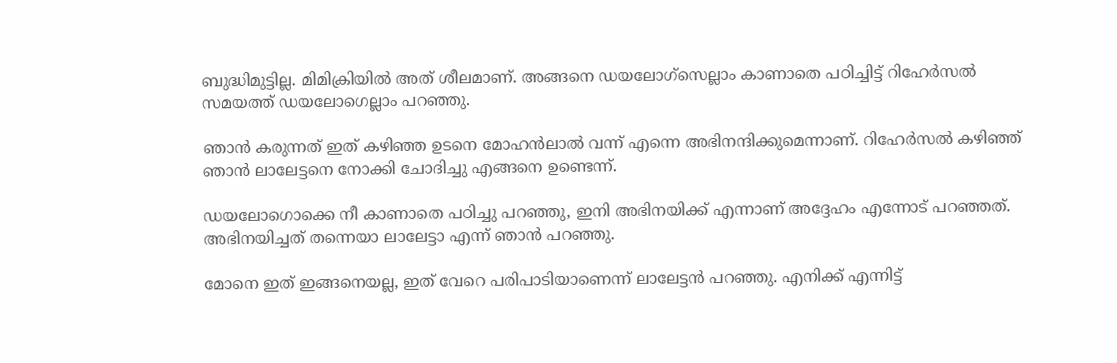ബുദ്ധിമുട്ടില്ല. മിമിക്രിയില്‍ അത് ശീലമാണ്. അങ്ങനെ ഡയലോഗ്സെല്ലാം കാണാതെ പഠിച്ചിട്ട് റിഹേര്‍സല്‍ സമയത്ത് ഡയലോഗെല്ലാം പറഞ്ഞു.

ഞാന്‍ കരുന്നത് ഇത് കഴിഞ്ഞ ഉടനെ മോഹന്‍ലാല്‍ വന്ന് എന്നെ അഭിനന്ദിക്കുമെന്നാണ്. റിഹേര്‍സല്‍ കഴിഞ്ഞ് ഞാന്‍ ലാലേട്ടനെ നോക്കി ചോദിച്ചു എങ്ങനെ ഉണ്ടെന്ന്.

ഡയലോഗൊക്കെ നീ കാണാതെ പഠിച്ചു പറഞ്ഞു, ഇനി അഭിനയിക്ക് എന്നാണ് അദ്ദേഹം എന്നോട് പറഞ്ഞത്. അഭിനയിച്ചത് തന്നെയാ ലാലേട്ടാ എന്ന് ഞാന്‍ പറഞ്ഞു.

മോനെ ഇത് ഇങ്ങനെയല്ല, ഇത് വേറെ പരിപാടിയാണെന്ന് ലാലേട്ടന്‍ പറഞ്ഞു. എനിക്ക് എന്നിട്ട്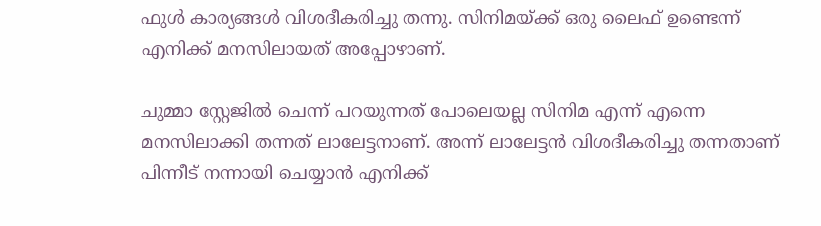ഫുള്‍ കാര്യങ്ങള്‍ വിശദീകരിച്ചു തന്നു. സിനിമയ്ക്ക് ഒരു ലൈഫ് ഉണ്ടെന്ന് എനിക്ക് മനസിലായത് അപ്പോഴാണ്.

ചുമ്മാ സ്റ്റേജില്‍ ചെന്ന് പറയുന്നത് പോലെയല്ല സിനിമ എന്ന് എന്നെ മനസിലാക്കി തന്നത് ലാലേട്ടനാണ്. അന്ന് ലാലേട്ടന്‍ വിശദീകരിച്ചു തന്നതാണ് പിന്നീട് നന്നായി ചെയ്യാന്‍ എനിക്ക്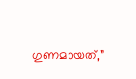ഗുണമായത്,”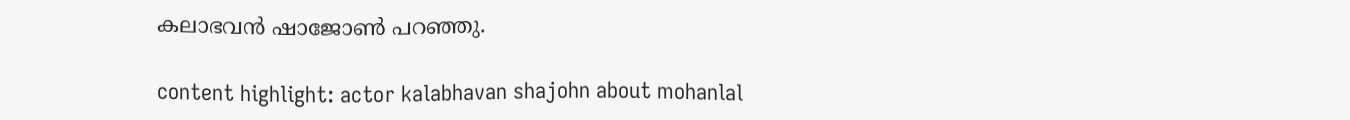കലാഭവന്‍ ഷാജോണ്‍ പറഞ്ഞു.

content highlight: actor kalabhavan shajohn about mohanlal